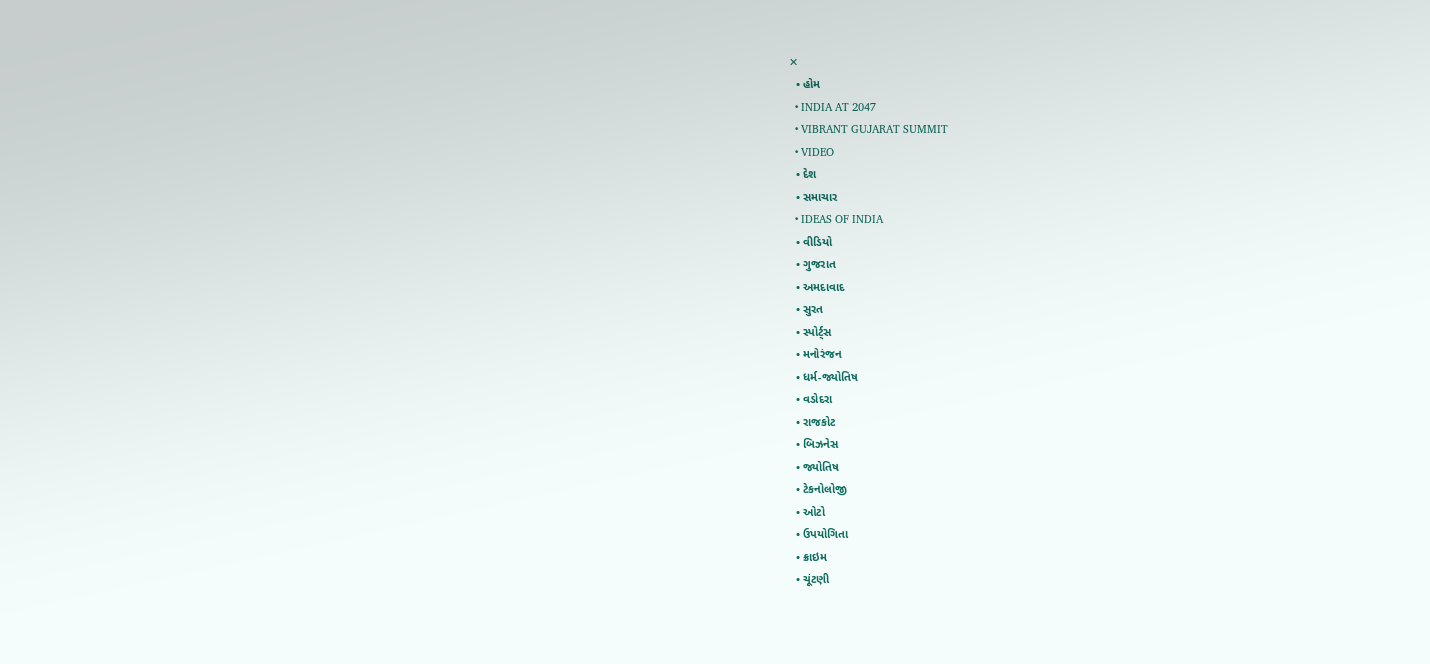✕
  • હોમ
  • INDIA AT 2047
  • VIBRANT GUJARAT SUMMIT
  • VIDEO
  • દેશ
  • સમાચાર
  • IDEAS OF INDIA
  • વીડિયો
  • ગુજરાત
  • અમદાવાદ
  • સુરત
  • સ્પોર્ટ્સ
  • મનોરંજન
  • ધર્મ-જ્યોતિષ
  • વડોદરા
  • રાજકોટ
  • બિઝનેસ
  • જ્યોતિષ
  • ટેકનોલોજી
  • ઓટો
  • ઉપયોગિતા
  • ક્રાઇમ
  • ચૂંટણી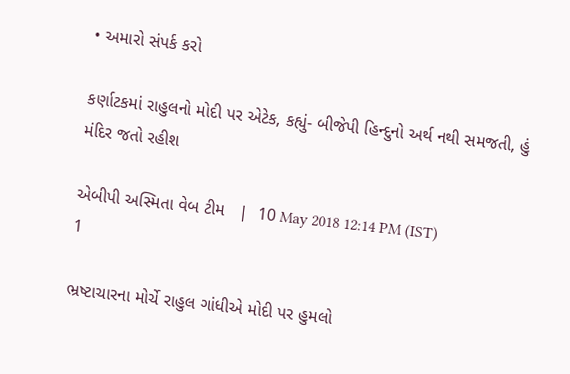• અમારો સંપર્ક કરો

કર્ણાટકમાં રાહુલનો મોદી પર એટેક, કહ્યું- બીજેપી હિન્દુનો અર્થ નથી સમજતી, હું મંદિર જતો રહીશ

એબીપી અસ્મિતા વેબ ટીમ   |  10 May 2018 12:14 PM (IST)
1

ભ્રષ્ટાચારના મોર્ચે રાહુલ ગાંધીએ મોદી પર હુમલો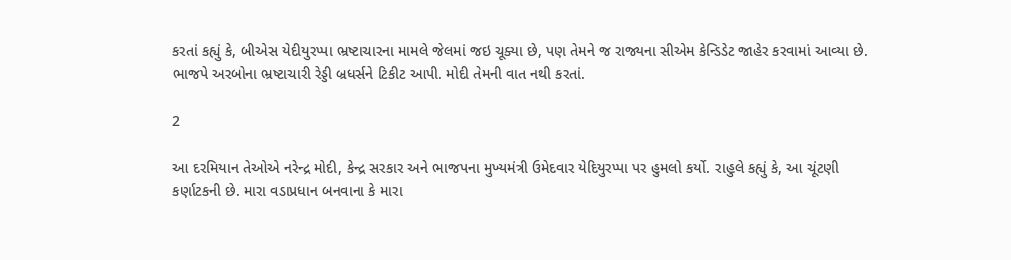કરતાં કહ્યું કે, બીએસ યેદીયુરપ્પા ભ્રષ્ટાચારના મામલે જેલમાં જઇ ચૂક્યા છે, પણ તેમને જ રાજ્યના સીએમ કેન્ડિડેટ જાહેર કરવામાં આવ્યા છે. ભાજપે અરબોના ભ્રષ્ટાચારી રેડ્ડી બ્રધર્સને ટિકીટ આપી. મોદી તેમની વાત નથી કરતાં.

2

આ દરમિયાન તેઓએ નરેન્દ્ર મોદી, કેન્દ્ર સરકાર અને ભાજપના મુખ્યમંત્રી ઉમેદવાર યેદિયુરપ્પા પર હુમલો કર્યો. રાહુલે કહ્યું કે, આ ચૂંટણી કર્ણાટકની છે. મારા વડાપ્રધાન બનવાના કે મારા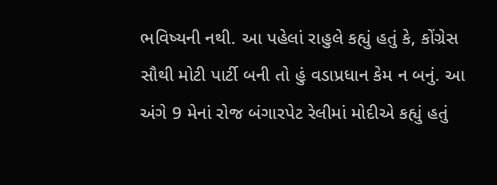ભવિષ્યની નથી. આ પહેલાં રાહુલે કહ્યું હતું કે, કોંગ્રેસ સૌથી મોટી પાર્ટી બની તો હું વડાપ્રધાન કેમ ન બનું. આ અંગે 9 મેનાં રોજ બંગારપેટ રેલીમાં મોદીએ કહ્યું હતું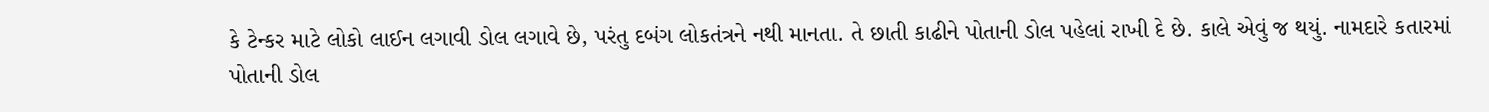કે ટેન્કર માટે લોકો લાઈન લગાવી ડોલ લગાવે છે, પરંતુ દબંગ લોકતંત્રને નથી માનતા. તે છાતી કાઢીને પોતાની ડોલ પહેલાં રાખી દે છે. કાલે એવું જ થયું. નામદારે કતારમાં પોતાની ડોલ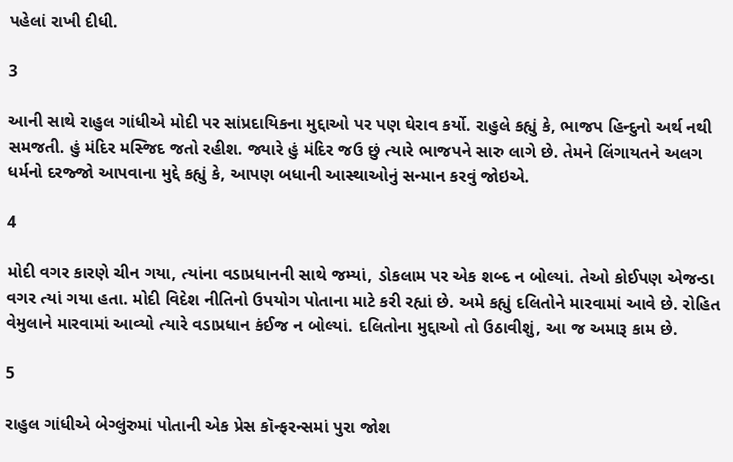પહેલાં રાખી દીધી.

3

આની સાથે રાહુલ ગાંધીએ મોદી પર સાંપ્રદાયિકના મુદ્દાઓ પર પણ ઘેરાવ કર્યો. રાહુલે કહ્યું કે, ભાજપ હિન્દુનો અર્થ નથી સમજતી. હું મંદિર મસ્જિદ જતો રહીશ. જ્યારે હું મંદિર જઉ છું ત્યારે ભાજપને સારુ લાગે છે. તેમને લિંગાયતને અલગ ધર્મનો દરજ્જો આપવાના મુદ્દે કહ્યું કે, આપણ બધાની આસ્થાઓનું સન્માન કરવું જોઇએ.

4

મોદી વગર કારણે ચીન ગયા, ત્યાંના વડાપ્રધાનની સાથે જમ્યાં, ડોકલામ પર એક શબ્દ ન બોલ્યાં. તેઓ કોઈપણ એજન્ડા વગર ત્યાં ગયા હતા. મોદી વિદેશ નીતિનો ઉપયોગ પોતાના માટે કરી રહ્યાં છે. અમે કહ્યું દલિતોને મારવામાં આવે છે. રોહિત વેમુલાને મારવામાં આવ્યો ત્યારે વડાપ્રધાન કંઈજ ન બોલ્યાં. દલિતોના મુદ્દાઓ તો ઉઠાવીશું, આ જ અમારૂ કામ છે.

5

રાહુલ ગાંધીએ બેગ્લુંરુમાં પોતાની એક પ્રેસ કૉન્ફરન્સમાં પુરા જોશ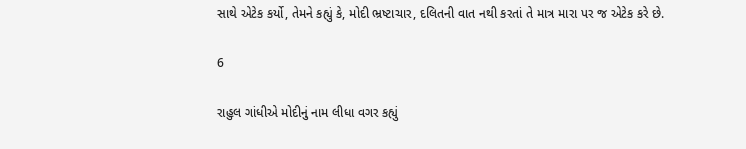સાથે એટેક કર્યો, તેમને કહ્યું કે, મોદી ભ્રષ્ટાચાર, દલિતની વાત નથી કરતાં તે માત્ર મારા પર જ એટેક કરે છે.

6

રાહુલ ગાંધીએ મોદીનું નામ લીધા વગર કહ્યું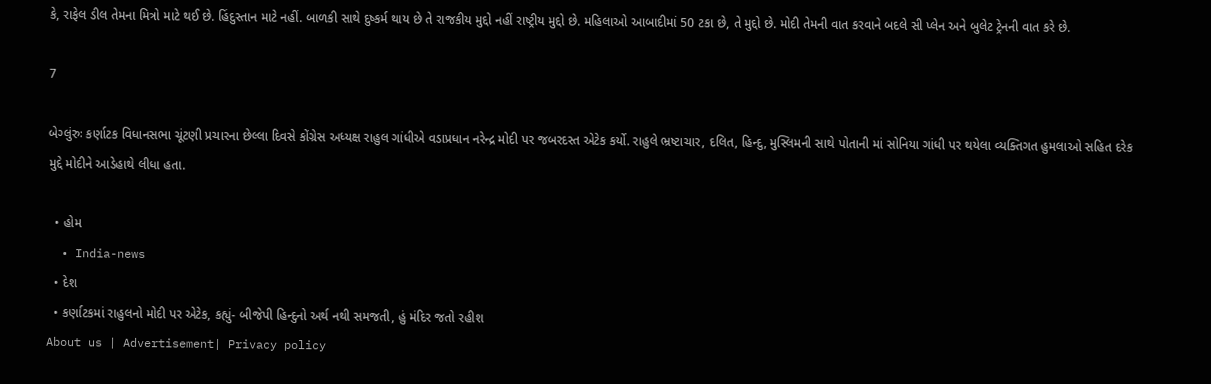કે, રાફેલ ડીલ તેમના મિત્રો માટે થઈ છે. હિંદુસ્તાન માટે નહીં. બાળકી સાથે દુષ્કર્મ થાય છે તે રાજકીય મુદ્દો નહીં રાષ્ટ્રીય મુદ્દો છે. મહિલાઓ આબાદીમાં 50 ટકા છે, તે મુદ્દો છે. મોદી તેમની વાત કરવાને બદલે સી પ્લેન અને બુલેટ ટ્રેનની વાત કરે છે.

7

બેગ્લુંરુઃ કર્ણાટક વિધાનસભા ચૂંટણી પ્રચારના છેલ્લા દિવસે કોંગ્રેસ અધ્યક્ષ રાહુલ ગાંધીએ વડાપ્રધાન નરેન્દ્ર મોદી પર જબરદસ્ત એટેક કર્યો. રાહુલે ભ્રષ્ટાચાર, દલિત, હિન્દુ, મુસ્લિમની સાથે પોતાની માં સોનિયા ગાંધી પર થયેલા વ્યક્તિગત હુમલાઓ સહિત દરેક મુદ્દે મોદીને આડેહાથે લીધા હતા.

  • હોમ
  • India-news
  • દેશ
  • કર્ણાટકમાં રાહુલનો મોદી પર એટેક, કહ્યું- બીજેપી હિન્દુનો અર્થ નથી સમજતી, હું મંદિર જતો રહીશ
About us | Advertisement| Privacy policy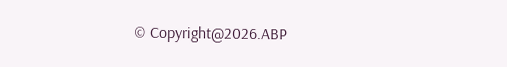© Copyright@2026.ABP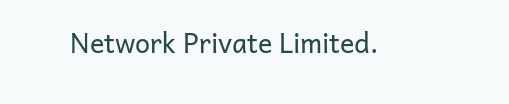Network Private Limited.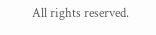All rights reserved.